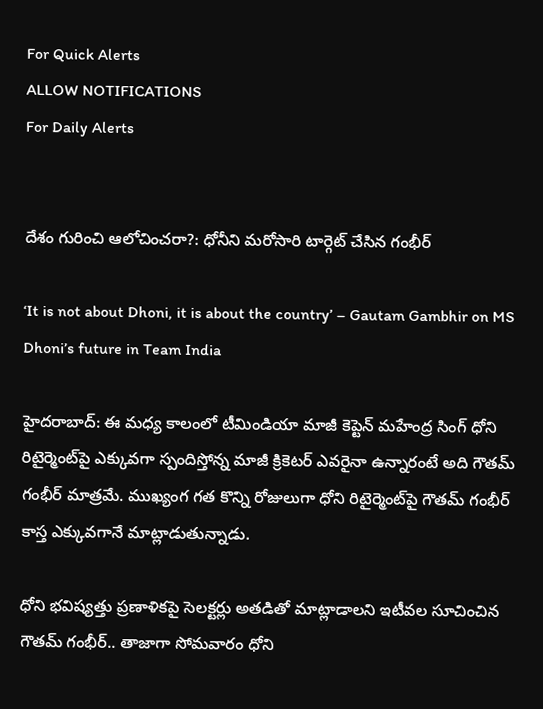For Quick Alerts
ALLOW NOTIFICATIONS
For Daily Alerts


దేశం గురించి ఆలోచించరా?: ధోనీని మరోసారి టార్గెట్ చేసిన గంభీర్

‘It is not about Dhoni, it is about the country’ – Gautam Gambhir on MS Dhoni’s future in Team India

హైదరాబాద్: ఈ మధ్య కాలంలో టీమిండియా మాజీ కెప్టెన్ మహేంద్ర సింగ్ ధోని రిటైర్మెంట్‌పై ఎక్కువగా స్పందిస్తోన్న మాజీ క్రికెటర్ ఎవరైనా ఉన్నారంటే అది గౌతమ్ గంభీర్ మాత్రమే. ముఖ్యంగ గత కొన్ని రోజులుగా ధోని రిటైర్మెంట్‌పై గౌతమ్ గంభీర్ కాస్త ఎక్కువగానే మాట్లాడుతున్నాడు.

ధోని భవిష్యత్తు ప్రణాళికపై సెలక్టర్లు అతడితో మాట్లాడాలని ఇటీవల సూచించిన గౌతమ్ గంభీర్‌.. తాజాగా సోమవారం ధోని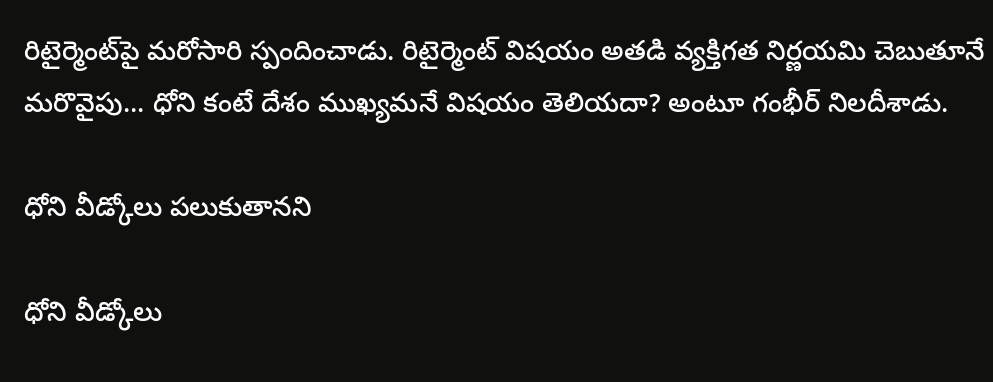రిటైర్మెంట్‌పై మరోసారి స్పందించాడు. రిటైర్మెంట్ విషయం అతడి వ్యక్తిగత నిర్ణయమి చెబుతూనే మరొవైపు... ధోని కంటే దేశం ముఖ్యమనే విషయం తెలియదా? అంటూ గంభీర్ నిలదీశాడు.

ధోని వీడ్కోలు పలుకుతానని

ధోని వీడ్కోలు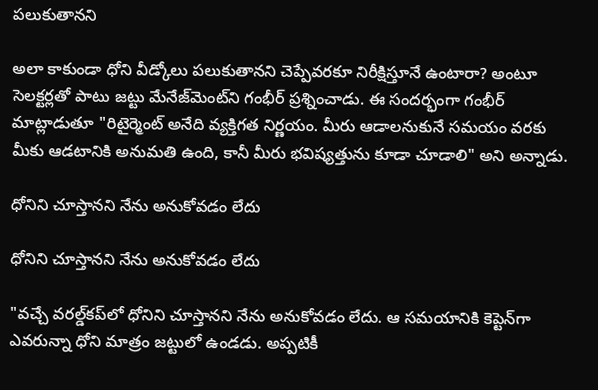పలుకుతానని

అలా కాకుండా ధోని వీడ్కోలు పలుకుతానని చెప్పేవరకూ నిరీక్షిస్తూనే ఉంటారా? అంటూ సెలక్టర్లతో పాటు జట్టు మేనేజ్‌మెంట్‌ని గంభీర్ ప్రశ్నించాడు. ఈ సందర్భంగా గంభీర్ మాట్లాడుతూ "రిటైర్మెంట్ అనేది వ్యక్తిగత నిర్ణయం. మీరు ఆడాలనుకునే సమయం వరకు మీకు ఆడటానికి అనుమతి ఉంది, కానీ మీరు భవిష్యత్తును కూడా చూడాలి" అని అన్నాడు.

ధోనిని చూస్తానని నేను అనుకోవడం లేదు

ధోనిని చూస్తానని నేను అనుకోవడం లేదు

"వచ్చే వరల్డ్‌కప్‌లో ధోనిని చూస్తానని నేను అనుకోవడం లేదు. ఆ సమయానికి కెప్టెన్‌గా ఎవరున్నా ధోని మాత్రం జట్టులో ఉండడు. అప్పటికీ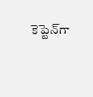కెప్టెన్‌గా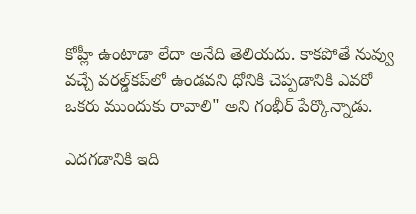కోహ్లీ ఉంటాడా లేదా అనేది తెలియదు. కాకపోతే నువ్వు వచ్చే వరల్డ్‌కప్‌లో ఉండవని ధోనికి చెప్పడానికి ఎవరో ఒకరు ముందుకు రావాలి" అని గంభీర్ పేర్కొన్నాడు.

ఎదగడానికి ఇది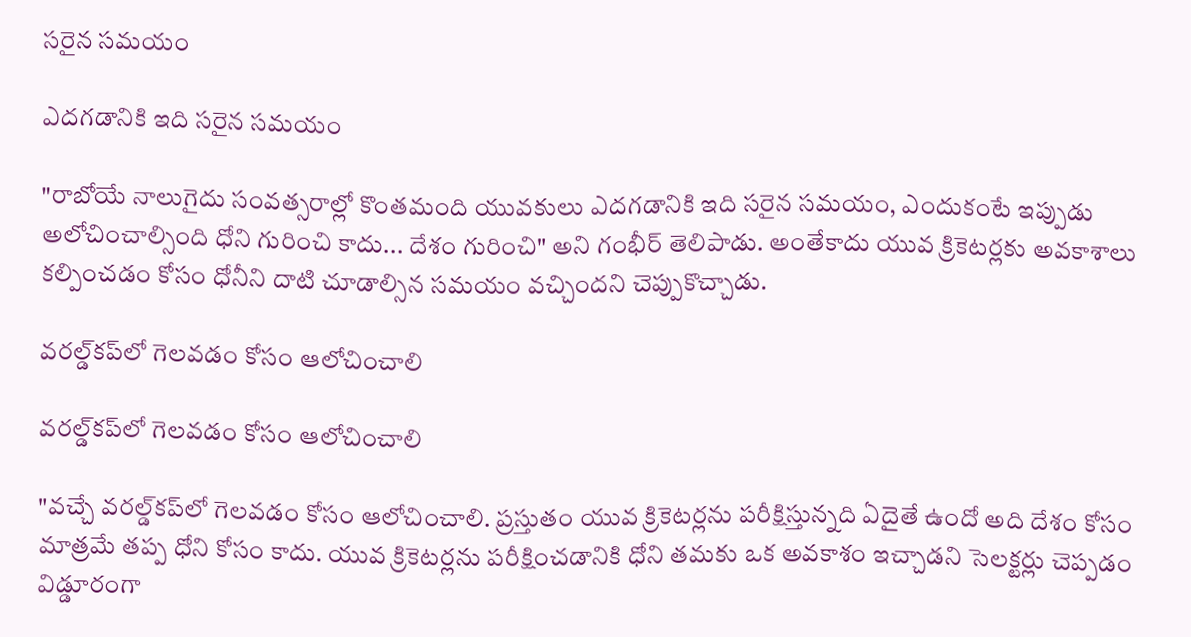సరైన సమయం

ఎదగడానికి ఇది సరైన సమయం

"రాబోయే నాలుగైదు సంవత్సరాల్లో కొంతమంది యువకులు ఎదగడానికి ఇది సరైన సమయం, ఎందుకంటే ఇప్పుడు అలోచించాల్సింది ధోని గురించి కాదు... దేశం గురించి" అని గంభీర్ తెలిపాడు. అంతేకాదు యువ క్రికెటర్లకు అవకాశాలు కల్పించడం కోసం ధోనీని దాటి చూడాల్సిన సమయం వచ్చిందని చెప్పుకొచ్చాడు.

వరల్డ్‌కప్‌లో గెలవడం కోసం ఆలోచించాలి

వరల్డ్‌కప్‌లో గెలవడం కోసం ఆలోచించాలి

"వచ్చే వరల్డ్‌కప్‌లో గెలవడం కోసం ఆలోచించాలి. ప్రస్తుతం యువ క్రికెటర్లను పరీక్షిస్తున్నది ఏదైతే ఉందో అది దేశం కోసం మాత్రమే తప్ప ధోని కోసం కాదు. యువ క్రికెటర్లను పరీక్షించడానికి ధోని తమకు ఒక అవకాశం ఇచ్చాడని సెలక్టర్లు చెప్పడం విడ్డూరంగా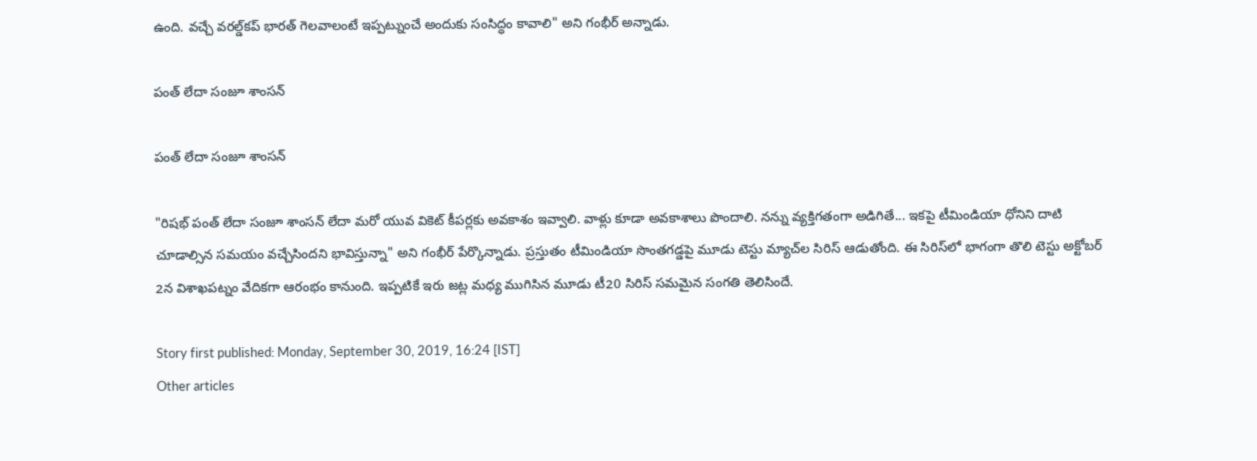ఉంది. వచ్చే వరల్డ్‌కప్‌ భారత్‌ గెలవాలంటే ఇప్పట్నుంచే అందుకు సంసిద్ధం కావాలి" అని గంభీర్ అన్నాడు.

పంత్‌ లేదా సంజూ శాంసన్‌

పంత్‌ లేదా సంజూ శాంసన్‌

"రిషభ్‌ పంత్‌ లేదా సంజూ శాంసన్‌ లేదా మరో యువ వికెట్‌ కీపర్లకు అవకాశం ఇవ్వాలి. వాళ్లు కూడా అవకాశాలు పొందాలి. నన్ను వ్యక్తిగతంగా అడిగితే... ఇకపై టీమిండియా ధోనిని దాటి చూడాల్సిన సమయం వచ్చేసిందని భావిస్తున్నా" అని గంభీర్‌ పేర్కొన్నాడు. ప్రస్తుతం టీమిండియా సొంతగడ్డపై మూడు టెస్టు మ్యాచ్‌ల సిరిస్ ఆడుతోంది. ఈ సిరిస్‌లో భాగంగా తొలి టెస్టు అక్టోబర్ 2న విశాఖపట్నం వేదికగా ఆరంభం కానుంది. ఇప్పటికే ఇరు జట్ల మధ్య ముగిసిన మూడు టీ20 సిరిస్ సమమైన సంగతి తెలిసిందే.

Story first published: Monday, September 30, 2019, 16:24 [IST]
Other articles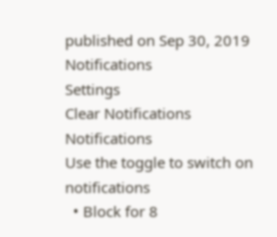published on Sep 30, 2019
Notifications
Settings
Clear Notifications
Notifications
Use the toggle to switch on notifications
  • Block for 8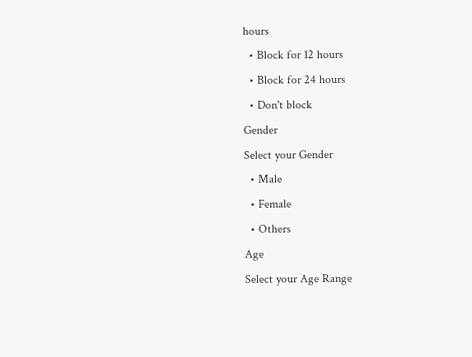hours
  • Block for 12 hours
  • Block for 24 hours
  • Don't block
Gender
Select your Gender
  • Male
  • Female
  • Others
Age
Select your Age Range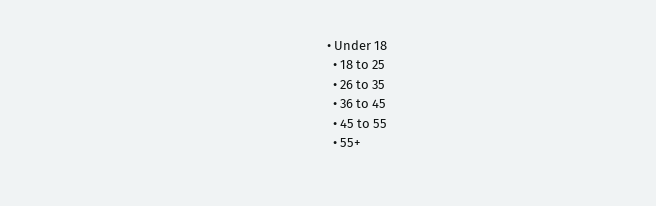• Under 18
  • 18 to 25
  • 26 to 35
  • 36 to 45
  • 45 to 55
  • 55+